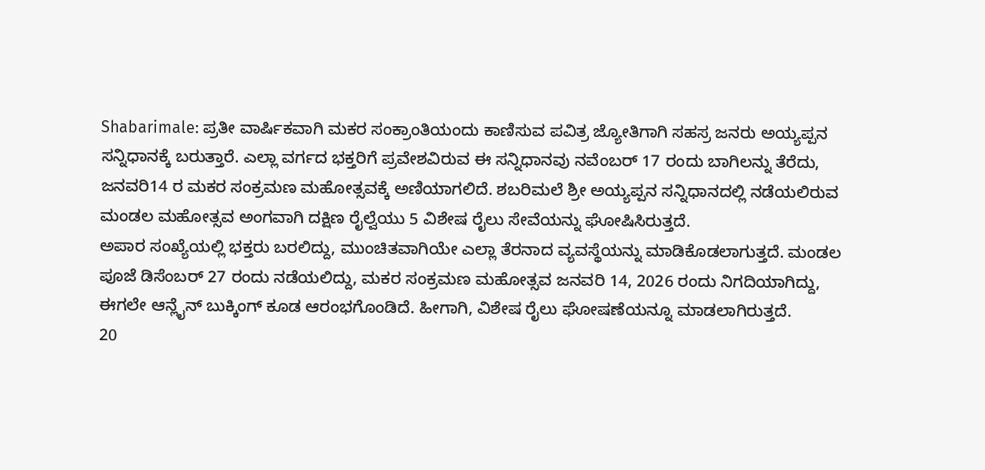Shabarimale: ಪ್ರತೀ ವಾರ್ಷಿಕವಾಗಿ ಮಕರ ಸಂಕ್ರಾಂತಿಯಂದು ಕಾಣಿಸುವ ಪವಿತ್ರ ಜ್ಯೋತಿಗಾಗಿ ಸಹಸ್ರ ಜನರು ಅಯ್ಯಪ್ಪನ ಸನ್ನಿಧಾನಕ್ಕೆ ಬರುತ್ತಾರೆ. ಎಲ್ಲಾ ವರ್ಗದ ಭಕ್ತರಿಗೆ ಪ್ರವೇಶವಿರುವ ಈ ಸನ್ನಿಧಾನವು ನವೆಂಬರ್ 17 ರಂದು ಬಾಗಿಲನ್ನು ತೆರೆದು, ಜನವರಿ14 ರ ಮಕರ ಸಂಕ್ರಮಣ ಮಹೋತ್ಸವಕ್ಕೆ ಅಣಿಯಾಗಲಿದೆ. ಶಬರಿಮಲೆ ಶ್ರೀ ಅಯ್ಯಪ್ಪನ ಸನ್ನಿಧಾನದಲ್ಲಿ ನಡೆಯಲಿರುವ ಮಂಡಲ ಮಹೋತ್ಸವ ಅಂಗವಾಗಿ ದಕ್ಷಿಣ ರೈಲ್ವೆಯು 5 ವಿಶೇಷ ರೈಲು ಸೇವೆಯನ್ನು ಘೋಷಿಸಿರುತ್ತದೆ.
ಅಪಾರ ಸಂಖ್ಯೆಯಲ್ಲಿ ಭಕ್ತರು ಬರಲಿದ್ದು, ಮುಂಚಿತವಾಗಿಯೇ ಎಲ್ಲಾ ತೆರನಾದ ವ್ಯವಸ್ಥೆಯನ್ನು ಮಾಡಿಕೊಡಲಾಗುತ್ತದೆ. ಮಂಡಲ ಪೂಜೆ ಡಿಸೆಂಬರ್ 27 ರಂದು ನಡೆಯಲಿದ್ದು, ಮಕರ ಸಂಕ್ರಮಣ ಮಹೋತ್ಸವ ಜನವರಿ 14, 2026 ರಂದು ನಿಗದಿಯಾಗಿದ್ದು, ಈಗಲೇ ಆನ್ಲೈನ್ ಬುಕ್ಕಿಂಗ್ ಕೂಡ ಆರಂಭಗೊಂಡಿದೆ. ಹೀಗಾಗಿ, ವಿಶೇಷ ರೈಲು ಘೋಷಣೆಯನ್ನೂ ಮಾಡಲಾಗಿರುತ್ತದೆ.
20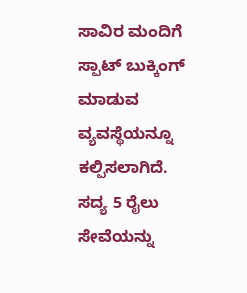ಸಾವಿರ ಮಂದಿಗೆ ಸ್ಪಾಟ್ ಬುಕ್ಕಿಂಗ್ ಮಾಡುವ ವ್ಯವಸ್ಥೆಯನ್ನೂ ಕಲ್ಪಿಸಲಾಗಿದೆ. ಸದ್ಯ 5 ರೈಲು ಸೇವೆಯನ್ನು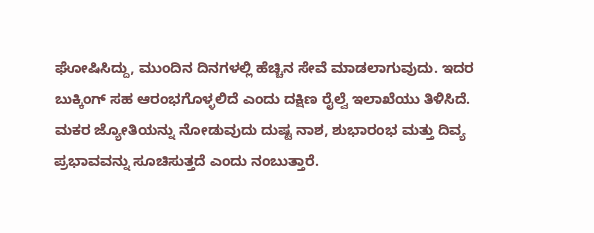ಘೋಷಿಸಿದ್ದು, ಮುಂದಿನ ದಿನಗಳಲ್ಲಿ ಹೆಚ್ಚಿನ ಸೇವೆ ಮಾಡಲಾಗುವುದು. ಇದರ ಬುಕ್ಕಿಂಗ್ ಸಹ ಆರಂಭಗೊಳ್ಳಲಿದೆ ಎಂದು ದಕ್ಷಿಣ ರೈಲ್ವೆ ಇಲಾಖೆಯು ತಿಳಿಸಿದೆ. ಮಕರ ಜ್ಯೋತಿಯನ್ನು ನೋಡುವುದು ದುಷ್ಟ ನಾಶ, ಶುಭಾರಂಭ ಮತ್ತು ದಿವ್ಯ ಪ್ರಭಾವವನ್ನು ಸೂಚಿಸುತ್ತದೆ ಎಂದು ನಂಬುತ್ತಾರೆ.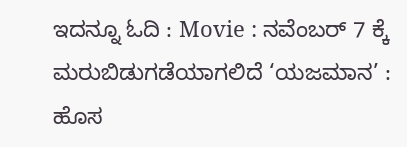ಇದನ್ನೂ ಓದಿ : Movie : ನವೆಂಬರ್ 7 ಕ್ಕೆ ಮರುಬಿಡುಗಡೆಯಾಗಲಿದೆ ‘ಯಜಮಾನ’ : ಹೊಸ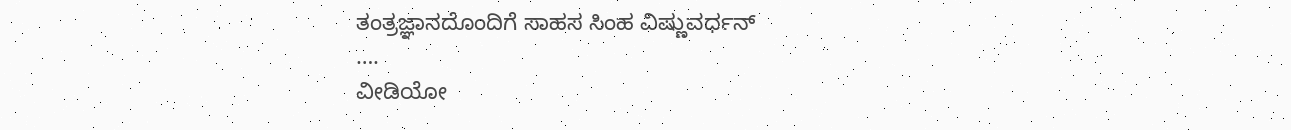ತಂತ್ರಜ್ಞಾನದೊಂದಿಗೆ ಸಾಹಸ ಸಿಂಹ ವಿಷ್ಣುವರ್ಧನ್
….
ವೀಡಿಯೋ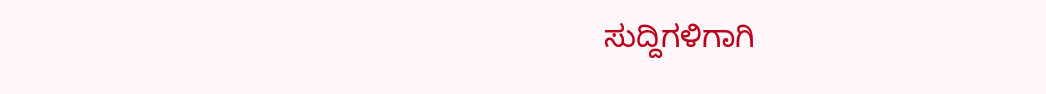ಸುದ್ದಿಗಳಿಗಾಗಿ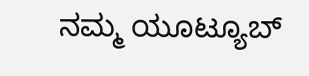ನಮ್ಮ ಯೂಟ್ಯೂಬ್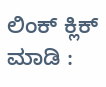ಲಿಂಕ್ ಕ್ಲಿಕ್ ಮಾಡಿ :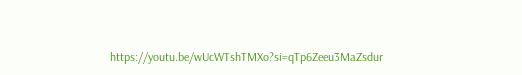https://youtu.be/wUcWTshTMXo?si=qTp6Zeeu3MaZsdur